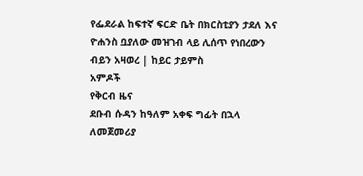የፌደራል ከፍተኛ ፍርድ ቤት በክርስቲያን ታደለ እና ዮሐንስ ቧያለው መዝገብ ላይ ሊሰጥ የነበረውን ብይን አዛወረ | ከይር ታይምስ
አምዶች
የቅርብ ዜና
ደቡብ ሱዳን ከዓለም አቀፍ ግፊት በኋላ ለመጀመሪያ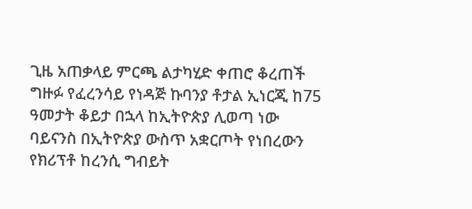ጊዜ አጠቃላይ ምርጫ ልታካሂድ ቀጠሮ ቆረጠች ግዙፉ የፈረንሳይ የነዳጅ ኩባንያ ቶታል ኢነርጂ ከ75 ዓመታት ቆይታ በኋላ ከኢትዮጵያ ሊወጣ ነው ባይናንስ በኢትዮጵያ ውስጥ አቋርጦት የነበረውን የክሪፕቶ ከረንሲ ግብይት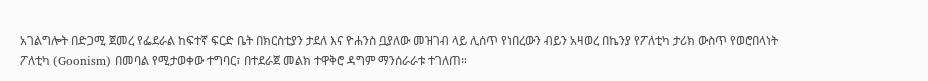አገልግሎት በድጋሚ ጀመረ የፌደራል ከፍተኛ ፍርድ ቤት በክርስቲያን ታደለ እና ዮሐንስ ቧያለው መዝገብ ላይ ሊሰጥ የነበረውን ብይን አዛወረ በኬንያ የፖለቲካ ታሪክ ውስጥ የወሮበላነት ፖለቲካ (Goonism) በመባል የሚታወቀው ተግባር፣ በተደራጀ መልክ ተዋቅሮ ዳግም ማንሰራራቱ ተገለጠ።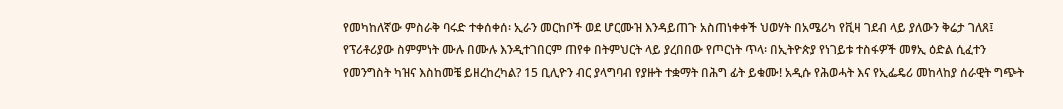የመካከለኛው ምስራቅ ባሩድ ተቀሰቀሰ፡ ኢራን መርከቦች ወደ ሆርሙዝ እንዳይጠጉ አስጠነቀቀች ህወሃት በአሜሪካ የቪዛ ገደብ ላይ ያለውን ቅሬታ ገለጸ፤ የፕሪቶሪያው ስምምነት ሙሉ በሙሉ እንዲተገበርም ጠየቀ በትምህርት ላይ ያረበበው የጦርነት ጥላ፡ በኢትዮጵያ የነገይቱ ተስፋዎች መፃኢ ዕድል ሲፈተን የመንግስት ካዝና እስከመቼ ይዘረከረካል? 15 ቢሊዮን ብር ያላግባብ የያዙት ተቋማት በሕግ ፊት ይቁሙ! አዲሱ የሕወሓት እና የኢፌዴሪ መከላከያ ሰራዊት ግጭት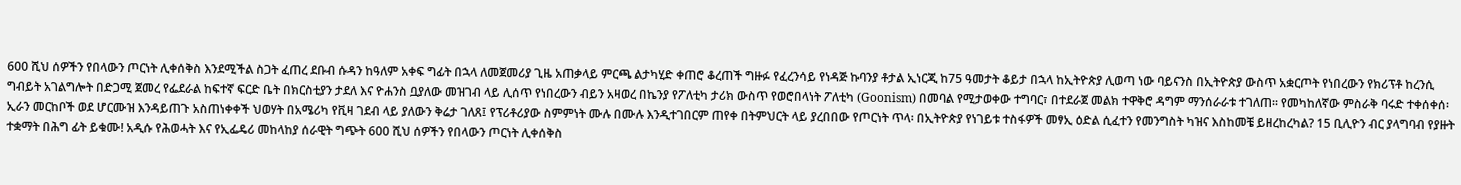600 ሺህ ሰዎችን የበላውን ጦርነት ሊቀሰቅስ እንደሚችል ስጋት ፈጠረ ደቡብ ሱዳን ከዓለም አቀፍ ግፊት በኋላ ለመጀመሪያ ጊዜ አጠቃላይ ምርጫ ልታካሂድ ቀጠሮ ቆረጠች ግዙፉ የፈረንሳይ የነዳጅ ኩባንያ ቶታል ኢነርጂ ከ75 ዓመታት ቆይታ በኋላ ከኢትዮጵያ ሊወጣ ነው ባይናንስ በኢትዮጵያ ውስጥ አቋርጦት የነበረውን የክሪፕቶ ከረንሲ ግብይት አገልግሎት በድጋሚ ጀመረ የፌደራል ከፍተኛ ፍርድ ቤት በክርስቲያን ታደለ እና ዮሐንስ ቧያለው መዝገብ ላይ ሊሰጥ የነበረውን ብይን አዛወረ በኬንያ የፖለቲካ ታሪክ ውስጥ የወሮበላነት ፖለቲካ (Goonism) በመባል የሚታወቀው ተግባር፣ በተደራጀ መልክ ተዋቅሮ ዳግም ማንሰራራቱ ተገለጠ። የመካከለኛው ምስራቅ ባሩድ ተቀሰቀሰ፡ ኢራን መርከቦች ወደ ሆርሙዝ እንዳይጠጉ አስጠነቀቀች ህወሃት በአሜሪካ የቪዛ ገደብ ላይ ያለውን ቅሬታ ገለጸ፤ የፕሪቶሪያው ስምምነት ሙሉ በሙሉ እንዲተገበርም ጠየቀ በትምህርት ላይ ያረበበው የጦርነት ጥላ፡ በኢትዮጵያ የነገይቱ ተስፋዎች መፃኢ ዕድል ሲፈተን የመንግስት ካዝና እስከመቼ ይዘረከረካል? 15 ቢሊዮን ብር ያላግባብ የያዙት ተቋማት በሕግ ፊት ይቁሙ! አዲሱ የሕወሓት እና የኢፌዴሪ መከላከያ ሰራዊት ግጭት 600 ሺህ ሰዎችን የበላውን ጦርነት ሊቀሰቅስ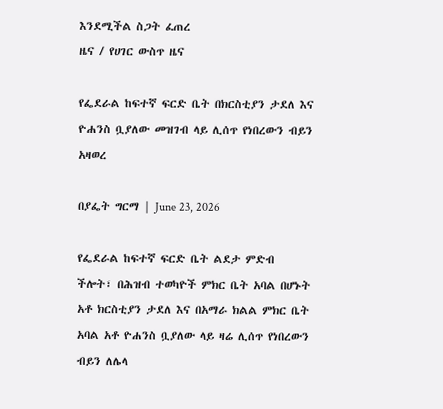እንደሚችል ስጋት ፈጠረ
ዜና / የሀገር ውስጥ ዜና

የፌደራል ከፍተኛ ፍርድ ቤት በክርስቲያን ታደለ እና ዮሐንስ ቧያለው መዝገብ ላይ ሊሰጥ የነበረውን ብይን አዛወረ

በያፌት ግርማ | June 23, 2026

የፌደራል ከፍተኛ ፍርድ ቤት ልደታ ምድብ ችሎት፣ በሕዝብ ተወካዮች ምክር ቤት አባል በሆኑት አቶ ክርስቲያን ታደለ እና በአማራ ክልል ምክር ቤት አባል አቶ ዮሐንስ ቧያለው ላይ ዛሬ ሊሰጥ የነበረውን ብይን ለሌላ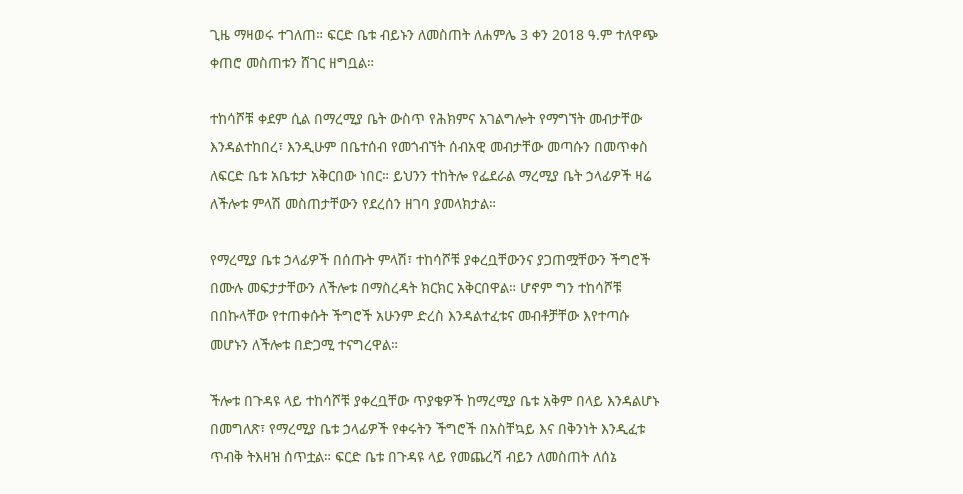ጊዜ ማዛወሩ ተገለጠ። ፍርድ ቤቱ ብይኑን ለመስጠት ለሐምሌ 3 ቀን 2018 ዓ.ም ተለዋጭ ቀጠሮ መስጠቱን ሸገር ዘግቧል።

ተከሳሾቹ ቀደም ሲል በማረሚያ ቤት ውስጥ የሕክምና አገልግሎት የማግኘት መብታቸው እንዳልተከበረ፣ እንዲሁም በቤተሰብ የመጎብኘት ሰብአዊ መብታቸው መጣሱን በመጥቀስ ለፍርድ ቤቱ አቤቱታ አቅርበው ነበር። ይህንን ተከትሎ የፌደራል ማረሚያ ቤት ኃላፊዎች ዛሬ ለችሎቱ ምላሽ መስጠታቸውን የደረሰን ዘገባ ያመላክታል።

የማረሚያ ቤቱ ኃላፊዎች በሰጡት ምላሽ፣ ተከሳሾቹ ያቀረቧቸውንና ያጋጠሟቸውን ችግሮች በሙሉ መፍታታቸውን ለችሎቱ በማስረዳት ክርክር አቅርበዋል። ሆኖም ግን ተከሳሾቹ በበኩላቸው የተጠቀሱት ችግሮች አሁንም ድረስ እንዳልተፈቱና መብቶቻቸው እየተጣሱ መሆኑን ለችሎቱ በድጋሚ ተናግረዋል።

ችሎቱ በጉዳዩ ላይ ተከሳሾቹ ያቀረቧቸው ጥያቄዎች ከማረሚያ ቤቱ አቅም በላይ እንዳልሆኑ በመግለጽ፣ የማረሚያ ቤቱ ኃላፊዎች የቀሩትን ችግሮች በአስቸኳይ እና በቅንነት እንዲፈቱ ጥብቅ ትእዛዝ ሰጥቷል። ፍርድ ቤቱ በጉዳዩ ላይ የመጨረሻ ብይን ለመስጠት ለሰኔ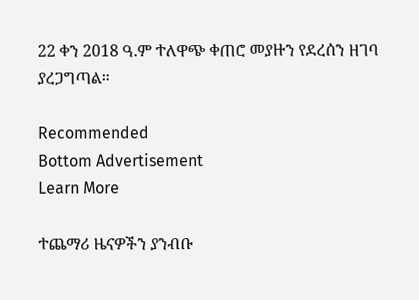22 ቀን 2018 ዓ.ም ተለዋጭ ቀጠሮ መያዙን የደረሰን ዘገባ ያረጋግጣል።

Recommended
Bottom Advertisement
Learn More

ተጨማሪ ዜናዎችን ያንብቡ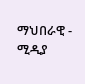ማህበራዊ - ሚዲያ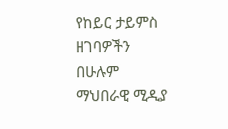የከይር ታይምስ ዘገባዎችን በሁሉም ማህበራዊ ሚዲያ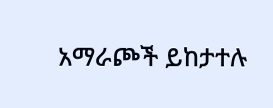አማራጮች ይከታተሉ